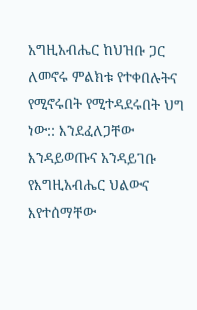አግዚአብሔር ከህዝቡ ጋር ለመኖሩ ምልክቱ የተቀበሉትና የሚኖሩበት የሚተዳደሩበት ህግ ነው:: እንደፈለጋቸው እንዳይወጡና አንዳይገቡ የእግዚአብሔር ህልውና እየተሰማቸው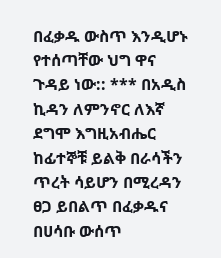በፈቃዱ ውስጥ እንዲሆኑ የተሰጣቸው ህግ ዋና ጉዳይ ነው:: *** በአዲስ ኪዳን ለምንኖር ለእኛ ደግሞ እግዚአብሔር ከፊተኞቹ ይልቅ በራሳችን ጥረት ሳይሆን በሚረዳን ፀጋ ይበልጥ በፈቃዱና በሀሳቡ ውሰጥ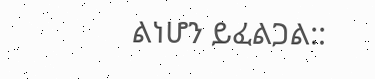ልነሆን ይፈልጋል::